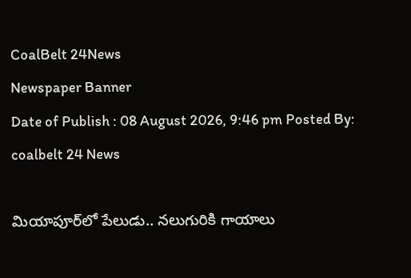CoalBelt 24News
Newspaper Banner
Date of Publish : 08 August 2026, 9:46 pm Posted By: coalbelt 24 News

మియాపూర్‌లో పేలుడు.. నలుగురికి గాయాలు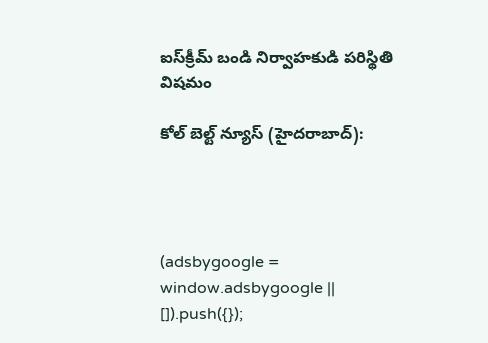ఐస్‌క్రీమ్‌ బండి నిర్వాహకుడి పరిస్థితి విషమం

కోల్ బెల్ట్ న్యూస్ (హైదరాబాద్):




(adsbygoogle = window.adsbygoogle || []).push({});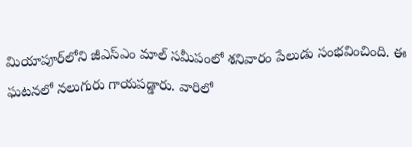మియాపూర్‌లోని జీఎస్‌ఎం మాల్‌ సమీపంలో శనివారం పేలుడు సంభవించింది. ఈ ఘటనలో నలుగురు గాయపడ్డారు. వారిలో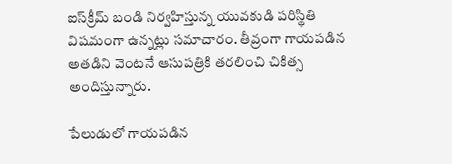ఐస్‌క్రీమ్‌ బండి నిర్వహిస్తున్న యువకుడి పరిస్థితి విషమంగా ఉన్నట్లు సమాచారం. తీవ్రంగా గాయపడిన అతడిని వెంటనే ఆసుపత్రికి తరలించి చికిత్స అందిస్తున్నారు.

పేలుడులో గాయపడిన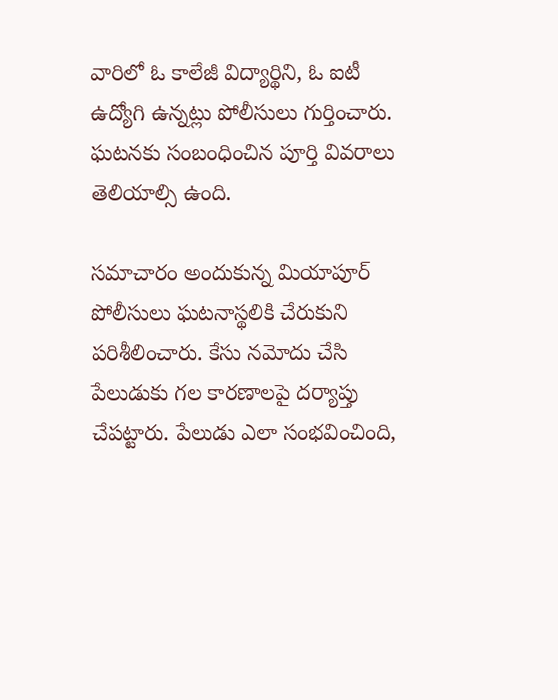వారిలో ఓ కాలేజీ విద్యార్థిని, ఓ ఐటీ ఉద్యోగి ఉన్నట్లు పోలీసులు గుర్తించారు. ఘటనకు సంబంధించిన పూర్తి వివరాలు తెలియాల్సి ఉంది.

సమాచారం అందుకున్న మియాపూర్ పోలీసులు ఘటనాస్థలికి చేరుకుని పరిశీలించారు. కేసు నమోదు చేసి పేలుడుకు గల కారణాలపై దర్యాప్తు చేపట్టారు. పేలుడు ఎలా సంభవించింది,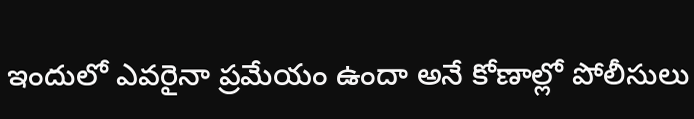ఇందులో ఎవరైనా ప్రమేయం ఉందా అనే కోణాల్లో పోలీసులు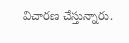విచారణ చేస్తున్నారు.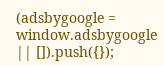(adsbygoogle = window.adsbygoogle || []).push({});